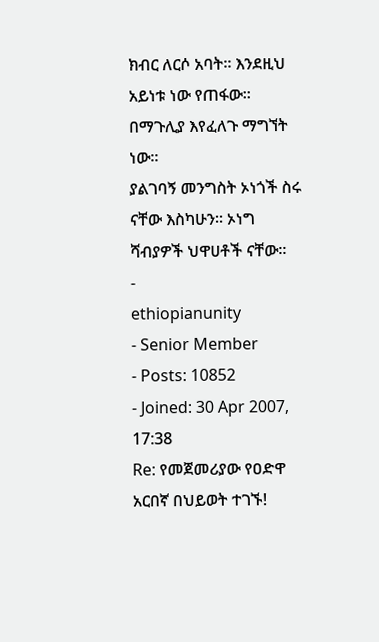ክብር ለርሶ አባት። እንደዚህ አይነቱ ነው የጠፋው። በማጉሊያ እየፈለጉ ማግኘት ነው።
ያልገባኝ መንግስት ኦነጎች ስሩ ናቸው እስካሁን። ኦነግ ሻብያዎች ህዋሀቶች ናቸው።
-
ethiopianunity
- Senior Member
- Posts: 10852
- Joined: 30 Apr 2007, 17:38
Re: የመጀመሪያው የዐድዋ አርበኛ በህይወት ተገኙ!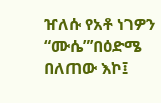ዠለሱ የአቶ ነገዎን “ሙሴ”’በዕድሜ በለጠው እኮ፤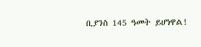ቢያንስ 145 ዓመት ይሆነዋል!